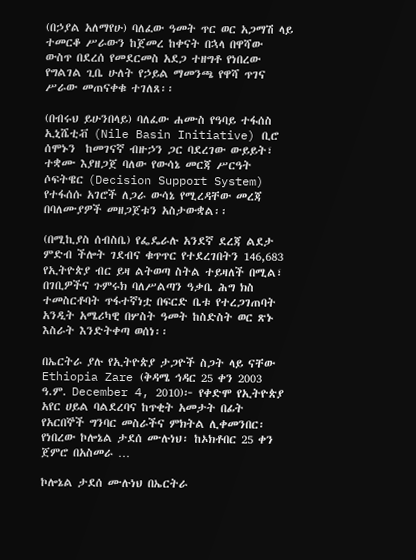(በኃያል አለማየሁ) ባለፈው ዓመት ጥር ወር አጋማሽ ላይ ተመርቆ ሥራውን ከጀመረ ከቀናት በኋላ በዋሻው ውስጥ በደረሰ የመደርመስ አደጋ ተዘግቶ የነበረው የግልገል ጊቤ ሁለት የኃይል ማመንጫ የዋሻ ጥገና ሥራው መጠናቀቁ ተገለጸ፡፡

(በብሩህ ይሁንበላይ) ባለፈው ሐሙስ የዓባይ ተፋሰስ ኢኒሼቲቭ (Nile Basin Initiative) ቢሮ ሰሞኑን  ከመገናኛ ብዙኃን ጋር ባደረገው ውይይት፣ ተቋሙ እያዘጋጀ ባለው የውሳኔ መርጃ ሥርዓት ሶፍትዌር (Decision Support System) የተፋሰሱ አገሮች ለጋራ ውሳኔ የሚረዳቸው መረጃ በባለሙያዎች መዘጋጀቱን አስታውቋል፡፡

(በሚኪያስ ሰብስቤ) የፌዴራሉ አንደኛ ደረጃ ልደታ ምድብ ችሎት ገደብና ቁጥጥር የተደረገበትን 146,683 የኢትዮጵያ ብር ይዛ ልትወጣ ስትል ተይዛለች በሚል፣ በገቢዎችና ጉምሩክ ባለሥልጣን ዓቃቤ ሕግ ክስ ተመስርቶባት ጥፋተኛነቷ በፍርድ ቤቱ የተረጋገጠባት አንዲት አሜሪካዊ በሦስት ዓመት ከስድስት ወር ጽኑ እስራት እንድትቀጣ ወሰነ፡፡

በኤርትራ ያሉ የኢትዮጵያ ታጋዮች ስጋት ላይ ናቸው Ethiopia Zare (ቅዳሜ ኅዳር 25 ቀን 2003 ዓ.ም. December 4, 2010)፦ የቀድሞ የኢትዮጵያ አየር ሀይል ባልደረባና ከጥቂት አመታት በፊት የአርበኞች ግንባር መስራችና ምክትል ሊቀመንበር፡ የነበረው ኮሎኔል ታደሰ ሙሉነህ፡ ከኦክቶበር 25 ቀን ጀምሮ በአስመራ …

ኮሎኔል ታደሰ ሙሉነህ በኤርትራ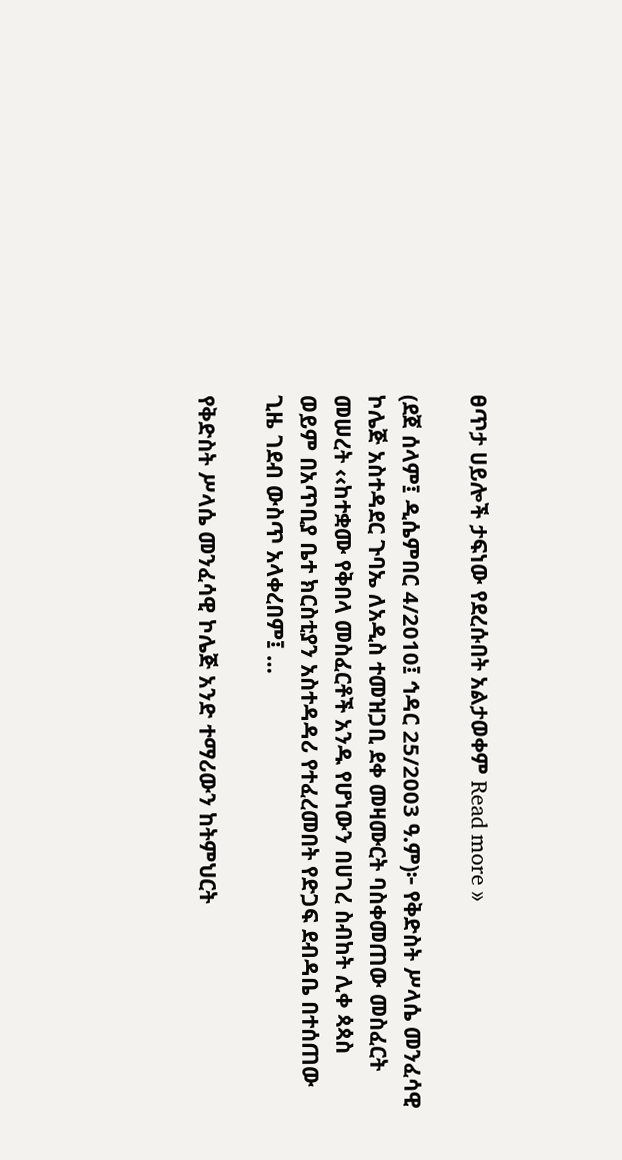ፀጥታ ሀይሎች ታፍነው የደረሱበት አልታወቀም Read more »

(ደጀ ሰላም፤ ዲሴምበር 4/2010፤ ኅዳር 25/2003 ዓ.ም)፦ የቅድስት ሥላሴ መንፈሳዊ ኮሌጅ አስተዳደር ጉባኤ ለአዲስ ተመዝጋቢ ደቀ መዛሙርት ባስቀመጠው መስፈርት መሠረት ‹‹ከተቋሙ የቅበላ መስፈርቶች አንዱ የሆነውን በሀገረ ስብከት ሊቀ ጳጳስ ወይም በአጥቢያ ቤተ ክርስቲያን አስተዳዳሪ የተፈረመበት የድጋፍ ደብዳቤ በተሰጠው ጊዜ ገደብ ውስጥ አላቀረበም፤ …

የቅድስት ሥላሴ መንፈሳዊ ኮሌጅ አንድ ተማሪውን ከትምህርት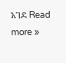አገደ Read more »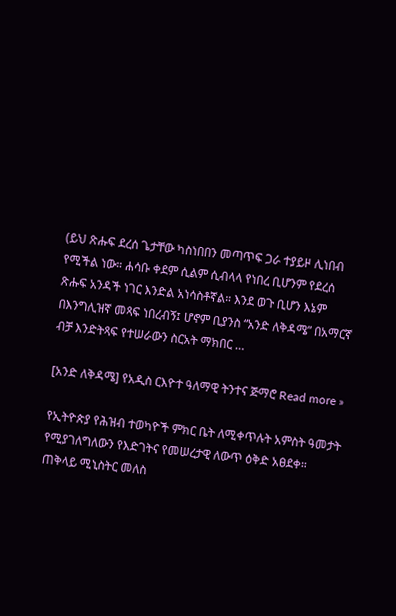(ይህ ጽሑፍ ደረሰ ጌታቸው ካስነበበን መጣጥፍ ጋራ ተያይዞ ሊነበብ የሚችል ነው። ሐሳቡ ቀደም ሲልም ሲብላላ የነበረ ቢሆንም የደረሰ ጽሑፍ አንዳች ነገር እንድል አነሳስቶኛል። እንደ ወጉ ቢሆን እኔም በእንግሊዝኛ መጻፍ ነበረብኝ፤ ሆኖም ቢያንስ “አንድ ለቅዳሜ” በአማርኛ ብቻ እንድትጻፍ የተሠራውን ስርአት ማክበር …

[አንድ ለቅዳሜ] የአዲስ ርእዮተ ዓለማዊ ትንተና ጅማሮ Read more »

የኢትዮጵያ የሕዝብ ተወካዮች ምክር ቤት ለሚቀጥሉት አምስት ዓመታት የሚያገለግለውን የእድገትና የመሠረታዊ ለውጥ ዕቅድ አፀደቀ። ጠቅላይ ሚኒስትር መለስ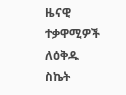ዜናዊ ተቃዋሚዎች ለዕቅዱ ስኬት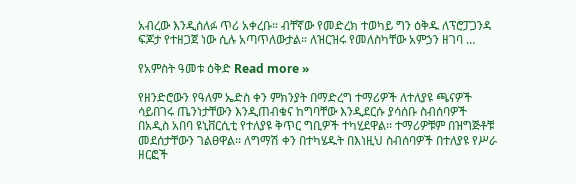አብረው እንዲሰለፉ ጥሪ አቀረቡ። ብቸኛው የመድረክ ተወካይ ግን ዕቅዱ ለፕሮፓጋንዳ ፍጆታ የተዘጋጀ ነው ሲሉ አጣጥለውታል። ለዝርዝሩ የመለስካቸው አምኃን ዘገባ …

የአምስት ዓመቱ ዕቅድ Read more »

የዘንድሮውን የዓለም ኤድስ ቀን ምክንያት በማድረግ ተማሪዎች ለተለያዩ ጫናዎች ሳይበገሩ ጤንነታቸውን እንዲጠብቁና ከግባቸው እንዲደርሱ ያሳሰቡ ስብሰባዎች በአዲስ አበባ ዩኒቨርሲቲ የተለያዩ ቅጥር ግቢዎች ተካሂደዋል፡፡ ተማሪዎቹም በዝግጅቶቹ መደሰታቸውን ገልፀዋል፡፡ ለግማሽ ቀን በተካሄዱት በእነዚህ ስብሰባዎች በተለያዩ የሥራ ዘርፎች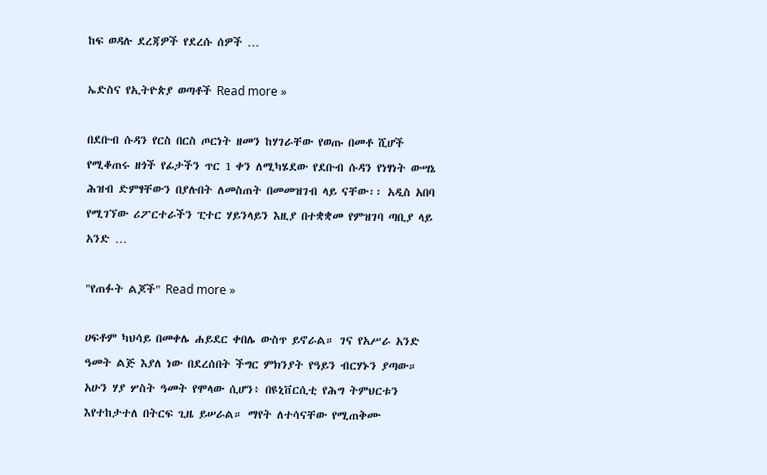ከፍ ወዳሉ ደረጃዎች የደረሱ ሰዎች …

ኤድስና የኢትዮጵያ ወጣቶች Read more »

በደቡብ ሱዳን የርስ በርስ ጦርነት ዘመን ከሃገራቸው የወጡ በመቶ ሺሆች የሚቆጠሩ ዘጎች የፊታችን ጥር 1 ቀን ለሚካሄደው የደቡብ ሱዳን የነፃነት ውሣኔ ሕዝብ ድምፃቸውን በያሉበት ለመስጠት በመመዝገብ ላይ ናቸው፡፡ አዲስ አበባ የሚገኘው ሪፖርተራችን ፒተር ሃይንላይን እዚያ በተቋቋመ የምዝገባ ጣቢያ ላይ አንድ …

"የጠፉት ልጆች" Read more »

ሀፍቶም ካህሳይ በመቀሌ ሐይደር ቀበሌ ውስጥ ይኖራል። ገና የአሥራ አንድ ዓመት ልጅ እያለ ነው በደረሰበት ችግር ምክንያት የዓይን ብርሃኑን ያጣው። አሁን ሃያ ሦስት ዓመት የሞላው ሲሆን፥ በዩኒቨርሲቲ የሕግ ትምህርቱን እየተከታተለ በትርፍ ጊዜ ይሠራል። ማየት ለተሳናቸው የሚጠቅሙ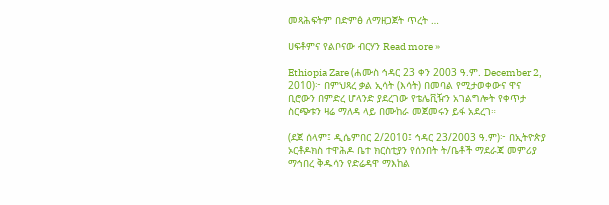መጻሕፍትም በድምፅ ለማዘጋጀት ጥረት …

ሀፍቶምና የልቦናው ብርሃን Read more »

Ethiopia Zare (ሐሙስ ኅዳር 23 ቀን 2003 ዓ.ም. December 2, 2010)፦ በምህጻረ ቃል ኢሳት (እሳት) በመባል የሚታወቀውና ዋና ቢሮውን በምድረ ሆላንድ ያደረገው የቴሌቪዥን አገልግሎት የቀጥታ ስርጭቱን ዛሬ ማለዳ ላይ በሙከራ መጀመሩን ይፋ አደረገ።

(ደጀ ሰላም፤ ዲሴምበር 2/2010፤ ኅዳር 23/2003 ዓ.ም)፦ በኢትዮጵያ ኦርቶዶክስ ተዋሕዶ ቤተ ክርስቲያን የሰንበት ት/ቤቶች ማደራጃ መምሪያ ማኅበረ ቅዱሳን የድሬዳዋ ማእከል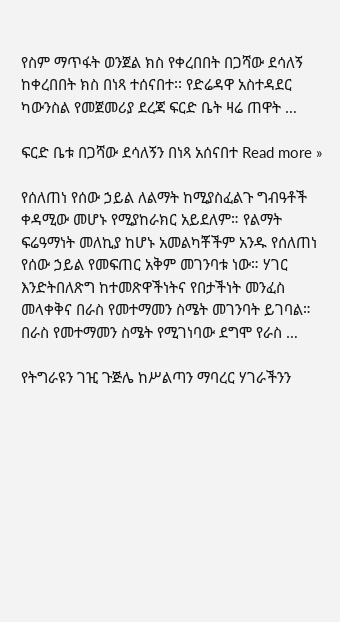የስም ማጥፋት ወንጀል ክስ የቀረበበት በጋሻው ደሳለኝ ከቀረበበት ክስ በነጻ ተሰናበተ፡፡ የድሬዳዋ አስተዳደር ካውንስል የመጀመሪያ ደረጃ ፍርድ ቤት ዛሬ ጠዋት …

ፍርድ ቤቱ በጋሻው ደሳለኝን በነጻ አሰናበተ Read more »

የሰለጠነ የሰው ኃይል ለልማት ከሚያስፈልጉ ግብዓቶች ቀዳሚው መሆኑ የሚያከራክር አይደለም። የልማት ፍሬዓማነት መለኪያ ከሆኑ አመልካቾችም አንዱ የሰለጠነ የሰው ኃይል የመፍጠር አቅም መገንባቱ ነው። ሃገር እንድትበለጽግ ከተመጽዋችነትና የበታችነት መንፈስ መላቀቅና በራስ የመተማመን ስሜት መገንባት ይገባል። በራስ የመተማመን ስሜት የሚገነባው ደግሞ የራስ …

የትግራዩን ገዢ ጉጅሌ ከሥልጣን ማባረር ሃገራችንን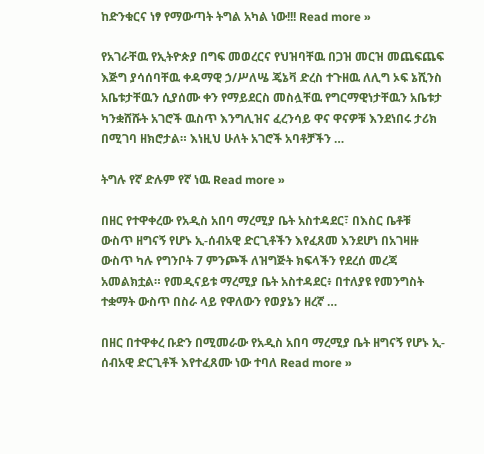ከድንቁርና ነፃ የማውጣት ትግል አካል ነው!!! Read more »

የአገራቸዉ የኢትዮጵያ በግፍ መወረርና የህዝባቸዉ በጋዝ መርዝ መጨፍጨፍ እጅግ ያሳሰባቸዉ ቀዳማዊ ኃ/ሥለሤ ጄኔቫ ድረስ ተጉዘዉ ለሊግ ኦፍ ኔሺንስ አቤቱታቸዉን ሲያሰሙ ቀን የማይደርስ መስሏቸዉ የግርማዊነታቸዉን አቤቱታ ካንቋሸሹት አገሮች ዉስጥ እንግሊዝና ፈረንሳይ ዋና ዋናዎቹ እንደነበሩ ታሪክ በሚገባ ዘክሮታል። እነዚህ ሁለት አገሮች አባቶቻችን …

ትግሉ የኛ ድሉም የኛ ነዉ Read more »

በዘር የተዋቀረው የአዲስ አበባ ማረሚያ ቤት አስተዳደር፣ በእስር ቤቶቹ ውስጥ ዘግናኝ የሆኑ ኢ-ሰብአዊ ድርጊቶችን እየፈጸመ እንደሆነ በአገዛዙ ውስጥ ካሉ የግንቦት 7 ምንጮች ለዝግጅት ክፍላችን የደረሰ መረጃ አመልክቷል። የመዲናይቱ ማረሚያ ቤት አስተዳደር፥ በተለያዩ የመንግስት ተቋማት ውስጥ በስራ ላይ የዋለውን የወያኔን ዘረኛ …

በዘር በተዋቀረ ቡድን በሚመራው የአዲስ አበባ ማረሚያ ቤት ዘግናኝ የሆኑ ኢ-ሰብአዊ ድርጊቶች እየተፈጸሙ ነው ተባለ Read more »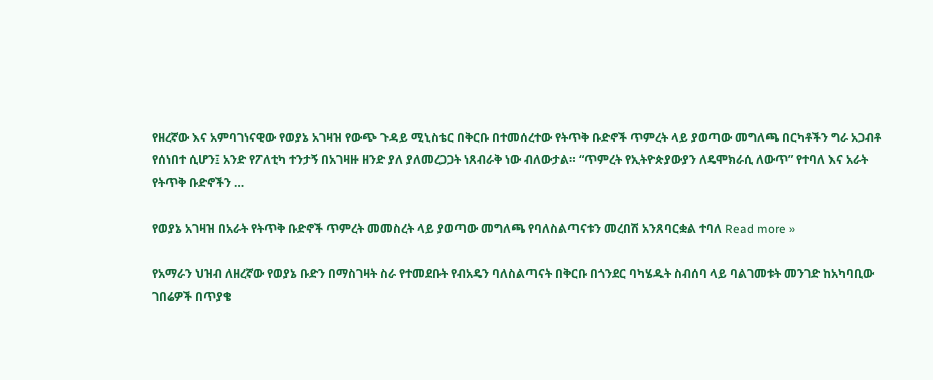የዘረኛው እና አምባገነናዊው የወያኔ አገዛዝ የውጭ ጉዳይ ሚኒስቴር በቅርቡ በተመሰረተው የትጥቅ ቡድኖች ጥምረት ላይ ያወጣው መግለጫ በርካቶችን ግራ አጋብቶ የሰነበተ ሲሆን፤ አንድ የፖለቲካ ተንታኝ በአገዛዙ ዘንድ ያለ ያለመረጋጋት ነጸብራቅ ነው ብለውታል። “ጥምረት የኢትዮጵያውያን ለዴሞክራሲ ለውጥ” የተባለ እና አራት የትጥቅ ቡድኖችን …

የወያኔ አገዛዝ በአራት የትጥቅ ቡድኖች ጥምረት መመስረት ላይ ያወጣው መግለጫ የባለስልጣናቱን መረበሽ አንጸባርቋል ተባለ Read more »

የአማራን ህዝብ ለዘረኛው የወያኔ ቡድን በማስገዛት ስራ የተመደቡት የብአዴን ባለስልጣናት በቅርቡ በጎንደር ባካሄዱት ስብሰባ ላይ ባልገመቱት መንገድ ከአካባቢው ገበሬዎች በጥያቄ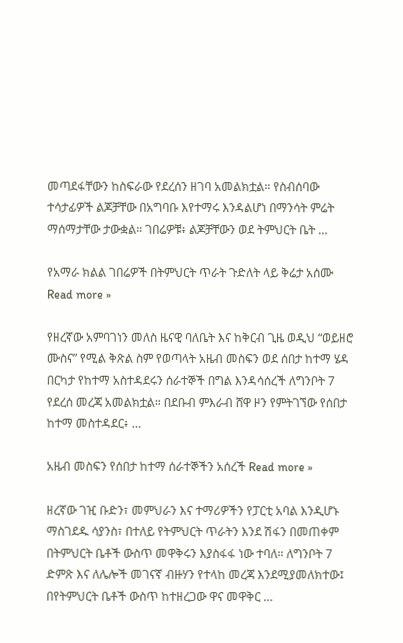መጣደፋቸውን ከስፍራው የደረሰን ዘገባ አመልክቷል። የስብሰባው ተሳታፊዎች ልጆቻቸው በአግባቡ እየተማሩ እንዳልሆነ በማንሳት ምሬት ማሰማታቸው ታውቋል። ገበሬዎቹ፥ ልጆቻቸውን ወደ ትምህርት ቤት …

የአማራ ክልል ገበሬዎች በትምህርት ጥራት ጉድለት ላይ ቅሬታ አሰሙ Read more »

የዘረኛው አምባገነን መለስ ዜናዊ ባለቤት እና ከቅርብ ጊዜ ወዲህ “ወይዘሮ ሙስና” የሚል ቅጽል ስም የወጣላት አዜብ መስፍን ወደ ሰበታ ከተማ ሄዳ በርካታ የከተማ አስተዳደሩን ሰራተኞች በግል እንዳሳሰረች ለግንቦት 7 የደረሰ መረጃ አመልክቷል። በደቡብ ምእራብ ሸዋ ዞን የምትገኘው የሰበታ ከተማ መስተዳደር፥ …

አዜብ መስፍን የሰበታ ከተማ ሰራተኞችን አሰረች Read more »

ዘረኛው ገዢ ቡድን፣ መምህራን እና ተማሪዎችን የፓርቲ አባል እንዲሆኑ ማስገደዱ ሳያንስ፣ በተለይ የትምህርት ጥራትን እንደ ሽፋን በመጠቀም በትምህርት ቤቶች ውስጥ መዋቅሩን እያስፋፋ ነው ተባለ። ለግንቦት 7 ድምጽ እና ለሌሎች መገናኛ ብዙሃን የተላከ መረጃ እንደሚያመለክተው፤ በየትምህርት ቤቶች ውስጥ ከተዘረጋው ዋና መዋቅር …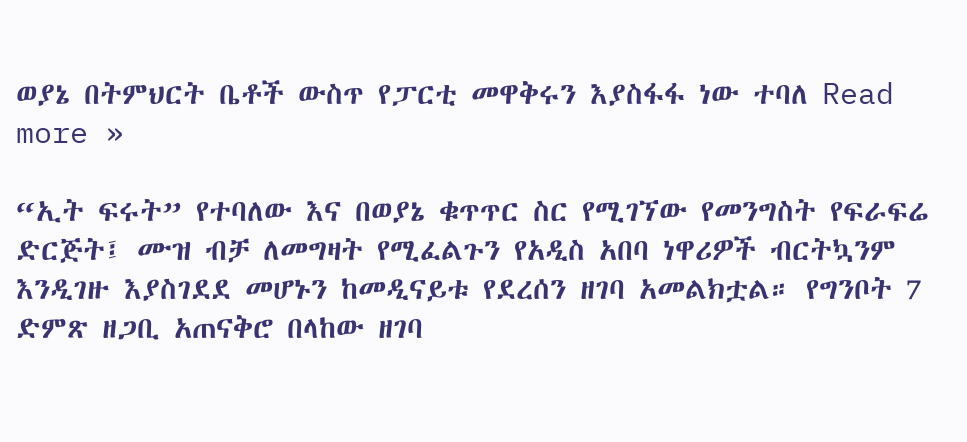ወያኔ በትምህርት ቤቶች ውስጥ የፓርቲ መዋቅሩን እያስፋፋ ነው ተባለ Read more »

“ኢት ፍሩት” የተባለው እና በወያኔ ቁጥጥር ስር የሚገኘው የመንግስት የፍራፍሬ ድርጅት፤ ሙዝ ብቻ ለመግዛት የሚፈልጉን የአዲስ አበባ ነዋሪዎች ብርትኳንም እንዲገዙ እያስገደደ መሆኑን ከመዲናይቱ የደረሰን ዘገባ አመልክቷል። የግንቦት 7 ድምጽ ዘጋቢ አጠናቅሮ በላከው ዘገባ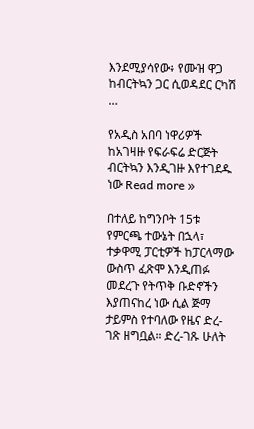እንደሚያሳየው፥ የሙዝ ዋጋ ከብርትኳን ጋር ሲወዳደር ርካሽ …

የአዲስ አበባ ነዋሪዎች ከአገዛዙ የፍራፍሬ ድርጅት ብርትኳን እንዲገዙ እየተገደዱ ነው Read more »

በተለይ ከግንቦት 15ቱ የምርጫ ተውኔት በኋላ፣ ተቃዋሚ ፓርቲዎች ከፓርላማው ውስጥ ፈጽሞ እንዲጠፉ መደረጉ የትጥቅ ቡድኖችን እያጠናከረ ነው ሲል ጅማ ታይምስ የተባለው የዜና ድረ-ገጽ ዘግቧል። ድረ-ገጹ ሁለት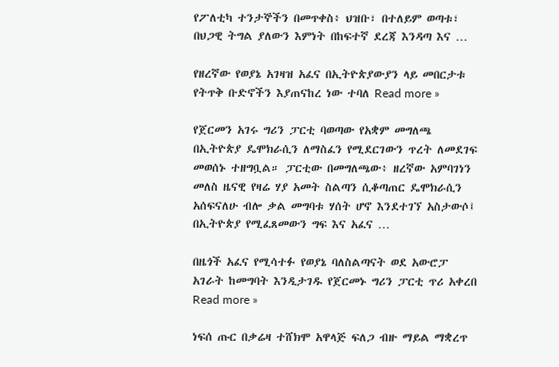የፖለቲካ ተንታኞችን በመጥቀስ፥ ህዝቡ፣ በተለይም ወጣቱ፣ በህጋዊ ትግል ያለውን እምነት በከፍተኛ ደረጃ እንዳጣ እና …

የዘረኛው የወያኔ አገዛዝ አፈና በኢትዮጵያውያን ላይ መበርታቱ የትጥቅ ቡድኖችን እያጠናከረ ነው ተባለ Read more »

የጀርመን አገሩ ግሪን ፓርቲ ባወጣው የአቋም መግለጫ በኢትዮጵያ ዴሞክራሲን ለማስፈን የሚደርገውን ጥረት ለመደገፍ መወሰኑ ተዘግቧል። ፓርቲው በመግለጫው፥ ዘረኛው አምባገነን መለስ ዜናዊ የዛሬ ሃያ አመት ስልጣን ሲቆጣጠር ዴሞክራሲን አሰፍናለሁ ብሎ ቃል መግባቱ ሃሰት ሆኖ እንደተገኘ አስታውሶ፤ በኢትዮጵያ የሚፈጸመውን ግፍ እና አፈና …

በዜጎች አፈና የሚሳተፉ የወያኔ ባለስልጣናት ወደ አውሮፓ አገራት ከመግባት እንዲታገዱ የጀርመኑ ግሪን ፓርቲ ጥሪ አቀረበ Read more »

ነፍሰ ጡር በቃሬዛ ተሸክሞ አዋላጅ ፍለጋ ብዙ ማይል ማቋረጥ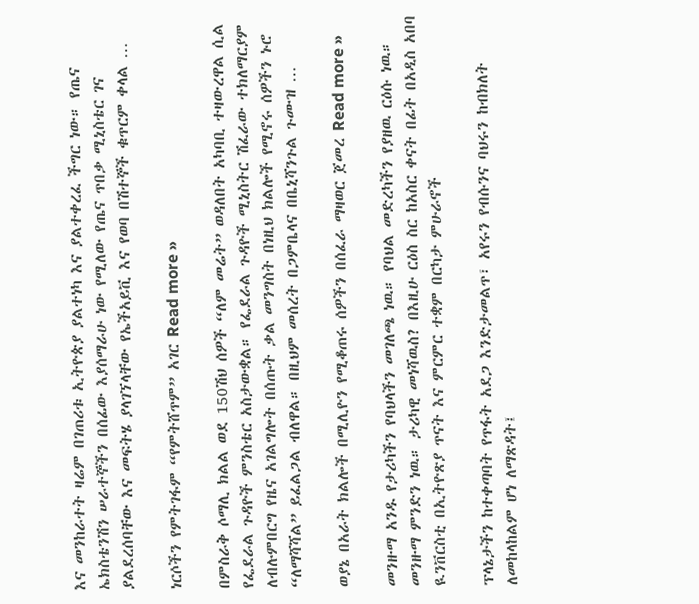እና መንከራተት ዛሬም በገጠሪቱ ኢትዮጵያ ያልተነካ እና ያልተቀረፈ ችግር ነው። የጤና ኤክስቴንሽን ሠራተኞችን በሰፊው እያሰማራሁ ነው የሚለው የጤና ጥበቃ ሚኒስቴር ገና ያልደረሰባቸው እና መፍትሄ ያላገኘላቸው የኤችአይቪ እና የወባ በሽተኞች ቁጥርም ቀላል …

ነርሶችን የምትገፋም “የምትሸጥም” አገር Read more »

በምስራቅ ሶማሊ ክልል ወደ 150ሽህ ሰዎች “ለም መሬት” ወዳለበት አካባቢ ተዛውረዋል ሲል የፌደራል ጉዳዮች ምንስቴር አስታውቋል። የፌደራል ጉዳዮች ሚኒስትር ሽፈራው ተክለማርያም ለብሉምበርግ የዜና አገልግሎት በሰጡት ቃል መንግስት በነዚህ ክልሎች የሚኖሩ ሰዎችን ኑሮ “ለማሻሻል” ይፈልጋል ብለዋል። በዚህም መሰረት በጋምቤላና በቤኒሻንጉል ጉሙዝ …

ወያኔ በአራት ክልሎች በሚሊዮን የሚቆጠሩ ሰዎችን በሰፈራ ማዛወር ጀመረ Read more »

መንዙማ አንዱ የታሪካችን የባህላችን መገለጫ ነዉ። የባህል መድረካችን የያዘዉ ርዕሱ ነዉ። መንዙማ ምንድን ነዉ። ታሪካዊ መነሻዉስ? በእዚሁ ርዕስ ስር ከአስር ቀናት በፊት በአዲስ አበባ ዪንቨርስቲ በኢትዮጽያ ጥናት እና ምርምር ተቋም በርካታ ምሁራኖች

ፕላኔታችን ከተቀጣባት የጥፋት አደጋ እንድታመልጥ፣ አየሩን የብሱንና ባህሩን ከብክለት ለመከላከልም ሆነ ለማጽዳት፤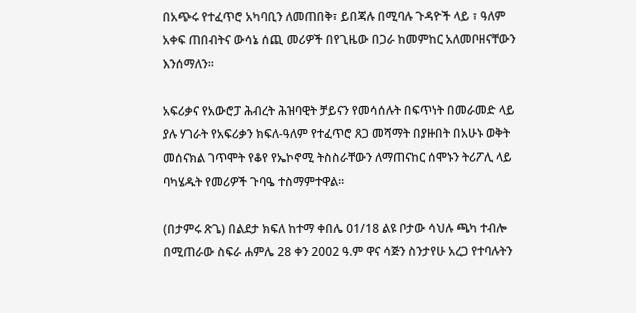በአጭሩ የተፈጥሮ አካባቢን ለመጠበቅ፣ ይበጃሉ በሚባሉ ጉዳዮች ላይ ፣ ዓለም አቀፍ ጠበብትና ውሳኔ ሰጪ መሪዎች በየጊዜው በጋራ ከመምከር አለመቦዘናቸውን እንሰማለን።

አፍሪቃና የአውሮፓ ሕብረት ሕዝባዊት ቻይናን የመሳሰሉት በፍጥነት በመራመድ ላይ ያሉ ሃገራት የአፍሪቃን ክፍለ-ዓለም የተፈጥሮ ጸጋ መሻማት በያዙበት በአሁኑ ወቅት መሰናክል ገጥሞት የቆየ የኤኮኖሚ ትስስራቸውን ለማጠናከር ሰሞኑን ትሪፖሊ ላይ ባካሄዱት የመሪዎች ጉባዔ ተስማምተዋል።

(በታምሩ ጽጌ) በልደታ ክፍለ ከተማ ቀበሌ 01/18 ልዩ ቦታው ሳህሉ ጫካ ተብሎ በሚጠራው ስፍራ ሐምሌ 28 ቀን 2002 ዓ.ም ዋና ሳጅን ስንታየሁ አረጋ የተባሉትን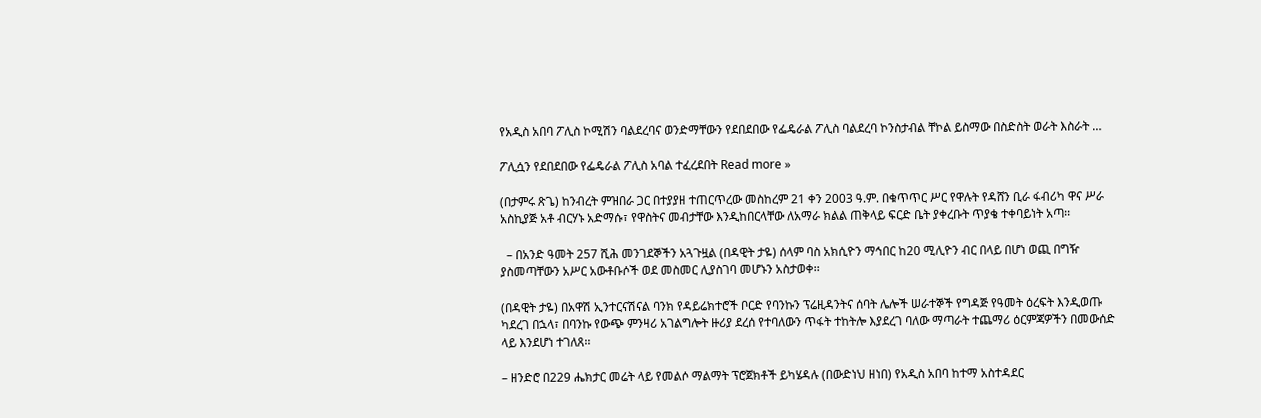የአዲስ አበባ ፖሊስ ኮሚሽን ባልደረባና ወንድማቸውን የደበደበው የፌዴራል ፖሊስ ባልደረባ ኮንስታብል ቸኮል ይስማው በስድስት ወራት እስራት …

ፖሊሷን የደበደበው የፌዴራል ፖሊስ አባል ተፈረደበት Read more »

(በታምሩ ጽጌ) ከንብረት ምዝበራ ጋር በተያያዘ ተጠርጥረው መስከረም 21 ቀን 2003 ዓ.ም. በቁጥጥር ሥር የዋሉት የዳሸን ቢራ ፋብሪካ ዋና ሥራ አስኪያጅ አቶ ብርሃኑ አድማሱ፣ የዋስትና መብታቸው እንዲከበርላቸው ለአማራ ክልል ጠቅላይ ፍርድ ቤት ያቀረቡት ጥያቄ ተቀባይነት አጣ፡፡

  – በአንድ ዓመት 257 ሺሕ መንገደኞችን አጓጉዟል (በዳዊት ታዬ) ሰላም ባስ አክሲዮን ማኅበር ከ20 ሚሊዮን ብር በላይ በሆነ ወጪ በግዥ ያስመጣቸውን አሥር አውቶቡሶች ወደ መስመር ሊያስገባ መሆኑን አስታወቀ፡፡

(በዳዊት ታዬ) በአዋሽ ኢንተርናሽናል ባንክ የዳይሬክተሮች ቦርድ የባንኩን ፕሬዚዳንትና ሰባት ሌሎች ሠራተኞች የግዳጅ የዓመት ዕረፍት እንዲወጡ ካደረገ በኋላ፣ በባንኩ የውጭ ምንዛሪ አገልግሎት ዙሪያ ደረሰ የተባለውን ጥፋት ተከትሎ እያደረገ ባለው ማጣራት ተጨማሪ ዕርምጃዎችን በመውሰድ ላይ እንደሆነ ተገለጸ፡፡

– ዘንድሮ በ229 ሔክታር መሬት ላይ የመልሶ ማልማት ፕሮጀክቶች ይካሄዳሉ (በውድነህ ዘነበ) የአዲስ አበባ ከተማ አስተዳደር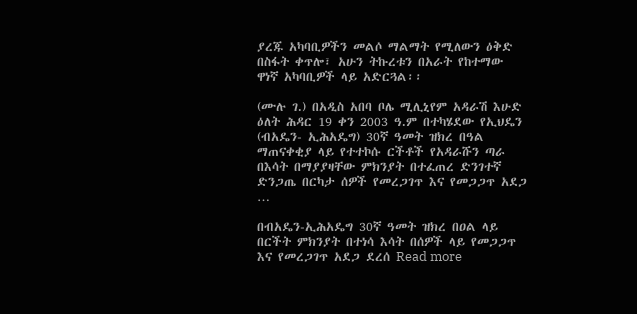ያረጁ አካባቢዎችን መልሶ ማልማት የሚለውን ዕቅድ በስፋት ቀጥሎ፣ አሁን ትኩረቱን በአራት የከተማው ዋነኛ አካባቢዎች ላይ አድርጓል፡፡

(ሙሉ ገ.) በአዲስ አበባ ቦሌ ሚሊኒየም አዳራሽ እሁድ ዕለት ሕዳር 19 ቀን 2003 ዓ.ም በተካሄደው የኢህዴን (ብአዴን- ኢሕአዴግ) 30ኛ ዓመት ዝክረ በዓል ማጠናቀቂያ ላይ የተተኮሱ ርችቶች የአዳራሹን ጣራ በእሳት በማያያዛቸው ምክንያት በተፈጠረ ድንገተኛ ድንጋጤ በርካታ ሰዎች የመረጋገጥ እና የመጋጋጥ አደጋ …

በብአዴን-ኢሕአዴግ 30ኛ ዓመት ዝክረ በዐል ላይ በርችት ምክንያት በተነሳ እሳት በሰዎች ላይ የመጋጋጥ እና የመረጋገጥ አደጋ ደረሰ Read more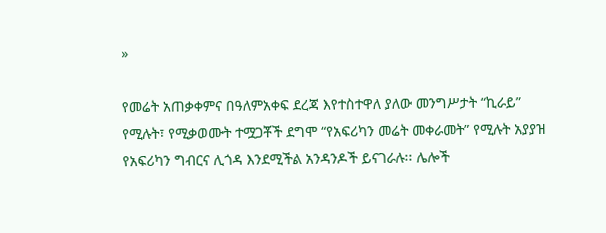»

የመሬት አጠቃቀምና በዓለምአቀፍ ደረጃ እየተስተዋለ ያለው መንግሥታት “ኪራይ” የሚሉት፣ የሚቃወሙት ተሟጋቾች ደግሞ “የአፍሪካን መሬት መቀራመት” የሚሉት አያያዝ የአፍሪካን ግብርና ሊጎዳ እንደሚችል አንዳንዶች ይናገራሉ፡፡ ሌሎች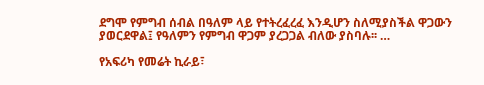ደግሞ የምግብ ሰብል በዓለም ላይ የተትረፈረፈ እንዲሆን ስለሚያስችል ዋጋውን ያወርደዋል፤ የዓለምን የምግብ ዋጋም ያረጋጋል ብለው ያስባሉ፡፡ …

የአፍሪካ የመሬት ኪራይ፣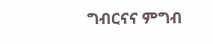ግብርናና ምግብ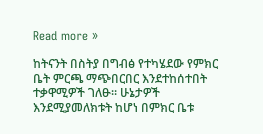Read more »

ከትናንት በስትያ በግብፅ የተካሄደው የምክር ቤት ምርጫ ማጭበርበር እንደተከሰተበት ተቃዋሚዎች ገለፁ። ሁኔታዎች እንደሚያመለክቱት ከሆነ በምክር ቤቱ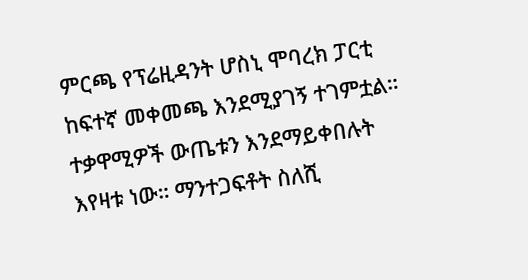ምርጫ የፕሬዚዳንት ሆስኒ ሞባረክ ፓርቲ ከፍተኛ መቀመጫ እንደሚያገኝ ተገምቷል። ተቃዋሚዎች ውጤቱን እንደማይቀበሉት እየዛቱ ነው። ማንተጋፍቶት ስለሺ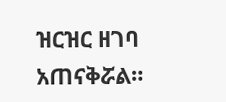ዝርዝር ዘገባ አጠናቅሯል።